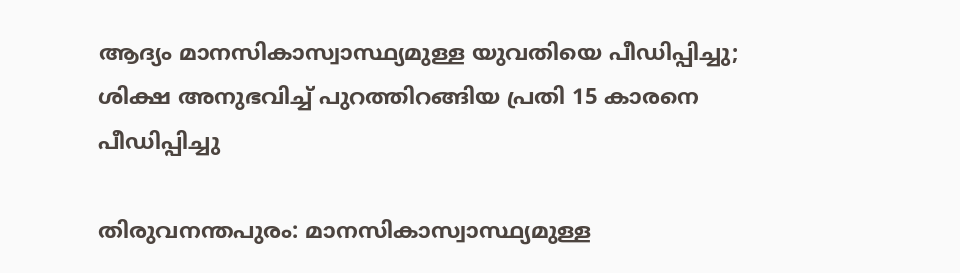ആദ്യം മാനസികാസ്വാസ്ഥ്യമുള്ള യുവതിയെ പീഡിപ്പിച്ചു; ശിക്ഷ അനുഭവിച്ച് പുറത്തിറങ്ങിയ പ്രതി 15 കാരനെ പീഡിപ്പിച്ചു

തിരുവനന്തപുരം: മാനസികാസ്വാസ്ഥ്യമുള്ള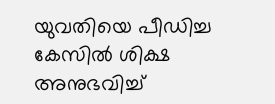യുവതിയെ പീഡിച്ച കേസില്‍ ശിക്ഷ അനുഭവിച്ച്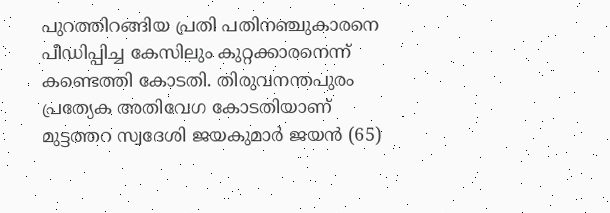പുറത്തിറങ്ങിയ പ്രതി പതിനഞ്ചുകാരനെ പീഡിപ്പിച്ച കേസിലും കുറ്റക്കാരനെന്ന് കണ്ടെത്തി കോടതി. തിരുവനന്തപുരം പ്രത്യേക അതിവേഗ കോടതിയാണ് മുട്ടത്തറ സ്വദേശി ജയകുമാര്‍ ജയന്‍ (65)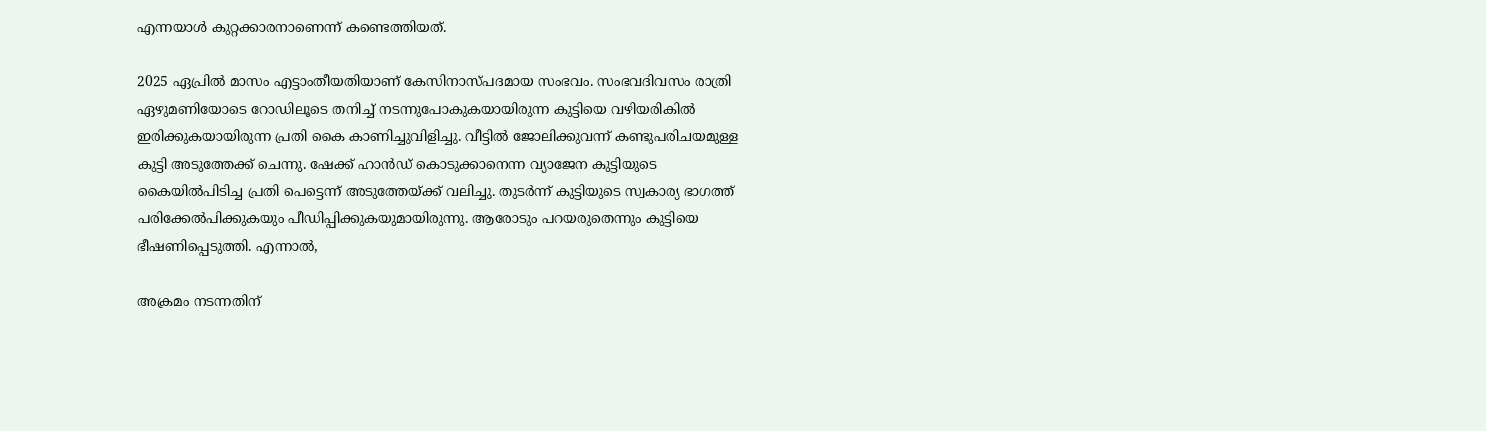എന്നയാള്‍ കുറ്റക്കാരനാണെന്ന് കണ്ടെത്തിയത്.

2025 ഏപ്രില്‍ മാസം എട്ടാംതീയതിയാണ് കേസിനാസ്പദമായ സംഭവം. സംഭവദിവസം രാത്രി ഏഴുമണിയോടെ റോഡിലൂടെ തനിച്ച് നടന്നുപോകുകയായിരുന്ന കുട്ടിയെ വഴിയരികില്‍ ഇരിക്കുകയായിരുന്ന പ്രതി കൈ കാണിച്ചുവിളിച്ചു. വീട്ടില്‍ ജോലിക്കുവന്ന് കണ്ടുപരിചയമുള്ള കുട്ടി അടുത്തേക്ക് ചെന്നു. ഷേക്ക് ഹാന്‍ഡ് കൊടുക്കാനെന്ന വ്യാജേന കുട്ടിയുടെ കൈയില്‍പിടിച്ച പ്രതി പെട്ടെന്ന് അടുത്തേയ്ക്ക് വലിച്ചു. തുടര്‍ന്ന് കുട്ടിയുടെ സ്വകാര്യ ഭാഗത്ത് പരിക്കേല്‍പിക്കുകയും പീഡിപ്പിക്കുകയുമായിരുന്നു. ആരോടും പറയരുതെന്നും കുട്ടിയെ ഭീഷണിപ്പെടുത്തി. എന്നാല്‍,

അക്രമം നടന്നതിന്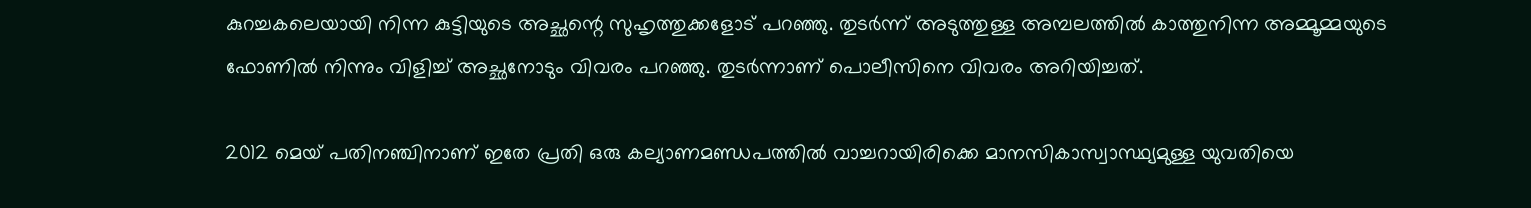കുറച്ചകലെയായി നിന്ന കുട്ടിയുടെ അച്ഛന്റെ സുഹൃത്തുക്കളോട് പറഞ്ഞു. തുടര്‍ന്ന് അടുത്തുള്ള അമ്പലത്തില്‍ കാത്തുനിന്ന അമ്മൂമ്മയുടെ ഫോണില്‍ നിന്നും വിളിച്ച് അച്ഛനോടും വിവരം പറഞ്ഞു. തുടര്‍ന്നാണ് പൊലീസിനെ വിവരം അറിയിച്ചത്.

2012 മെയ് പതിനഞ്ചിനാണ് ഇതേ പ്രതി ഒരു കല്യാണമണ്ഡപത്തില്‍ വാച്ചറായിരിക്കെ മാനസികാസ്വാസ്ഥ്യമുള്ള യുവതിയെ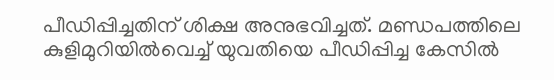പീഡിപ്പിച്ചതിന് ശിക്ഷ അനുഭവിച്ചത്. മണ്ഡപത്തിലെ കുളിമുറിയില്‍വെച്ച് യുവതിയെ പീഡിപ്പിച്ച കേസില്‍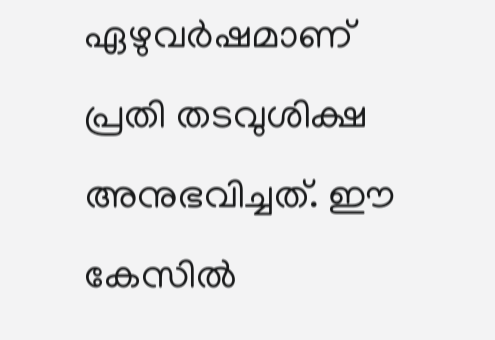ഏഴുവര്‍ഷമാണ് പ്രതി തടവുശിക്ഷ അനുഭവിച്ചത്. ഈ കേസില്‍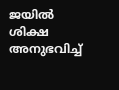ജയില്‍ ശിക്ഷ അനുഭവിച്ച്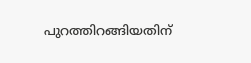പുറത്തിറങ്ങിയതിന്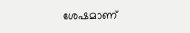ശേഷമാണ്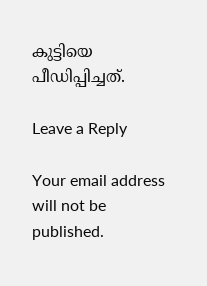കുട്ടിയെ പീഡിപ്പിച്ചത്.

Leave a Reply

Your email address will not be published.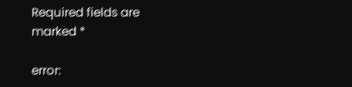Required fields are marked *

error: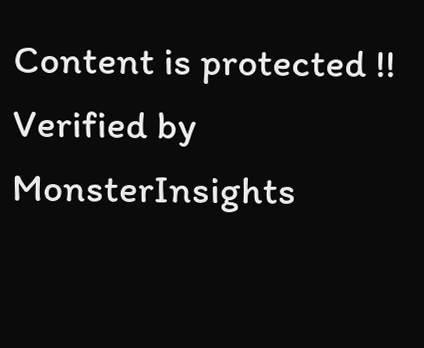Content is protected !!
Verified by MonsterInsights